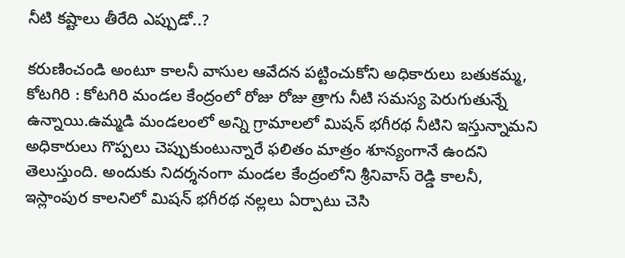నీటి కష్టాలు తీరేది ఎప్పుడో..?

కరుణించండి అంటూ కాలనీ వాసుల ఆవేదన పట్టించుకోని అధికారులు బతుకమ్మ, కోటగిరి : కోటగిరి మండల కేంద్రంలో రోజు రోజు త్రాగు నీటి సమస్య పెరుగుతున్నే ఉన్నాయి.ఉమ్మడి మండలంలో అన్ని గ్రామాలలో మిషన్ భగీరథ నీటిని ఇస్తున్నామని అధికారులు గొప్పలు చెప్పుకుంటున్నారే ఫలితం మాత్రం శూన్యంగానే ఉందని తెలుస్తుంది. అందుకు నిదర్శనంగా మండల కేంద్రంలోని శ్రీనివాస్ రెడ్డి కాలనీ, ఇస్లాంపుర కాలనిలో మిషన్ భగీరథ నల్లలు ఏర్పాటు చెసి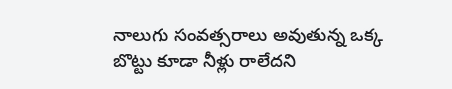నాలుగు సంవత్సరాలు అవుతున్న ఒక్క బొట్టు కూడా నీళ్లు రాలేదని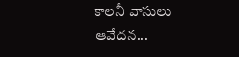కాలనీ వాసులు ఆవేదన...